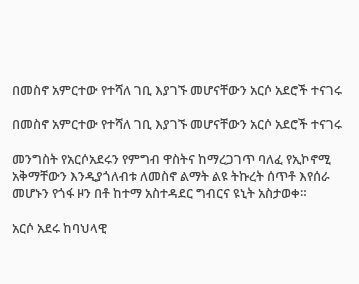በመስኖ አምርተው የተሻለ ገቢ እያገኙ መሆናቸውን አርሶ አደሮች ተናገሩ

በመስኖ አምርተው የተሻለ ገቢ እያገኙ መሆናቸውን አርሶ አደሮች ተናገሩ

መንግስት የአርሶአደሩን የምግብ ዋስትና ከማረጋገጥ ባለፈ የኢኮኖሚ አቅማቸውን እንዲያጎለብቱ ለመስኖ ልማት ልዩ ትኩረት ሰጥቶ እየሰራ መሆኑን የጎፋ ዞን በቶ ከተማ አስተዳደር ግብርና ዩኒት አስታወቀ።

አርሶ አደሩ ከባህላዊ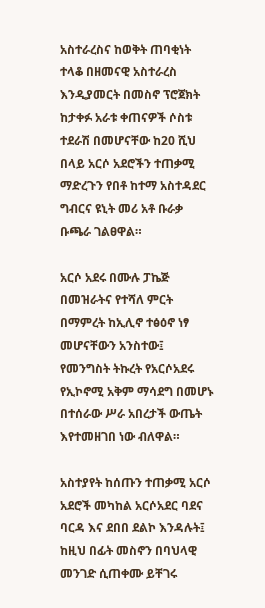አስተራረስና ከወቅት ጠባቂነት ተላቆ በዘመናዊ አስተራረስ እንዲያመርት በመስኖ ፕሮጀክት ከታቀፉ አራቱ ቀጠናዎች ሶስቱ ተደራሽ በመሆናቸው ከ20 ሺህ በላይ አርሶ አደሮችን ተጠቃሚ ማድረጉን የበቶ ከተማ አስተዳደር ግብርና ዩኒት መሪ አቶ ቡራቃ ቡጫራ ገልፀዋል።

አርሶ አደሩ በሙሉ ፓኬጅ በመዝራትና የተሻለ ምርት በማምረት ከኢሊኖ ተፅዕኖ ነፃ መሆናቸውን አንስተው፤ የመንግስት ትኩረት የአርሶአደሩ የኢኮኖሚ አቅም ማሳደግ በመሆኑ በተሰራው ሥራ አበረታች ውጤት እየተመዘገበ ነው ብለዋል።

አስተያየት ከሰጡን ተጠቃሚ አርሶ አደሮች መካከል አርሶአደር ባደና ባርዳ እና ደበበ ደልኮ እንዳሉት፤ ከዚህ በፊት መስኖን በባህላዊ መንገድ ሲጠቀሙ ይቸገሩ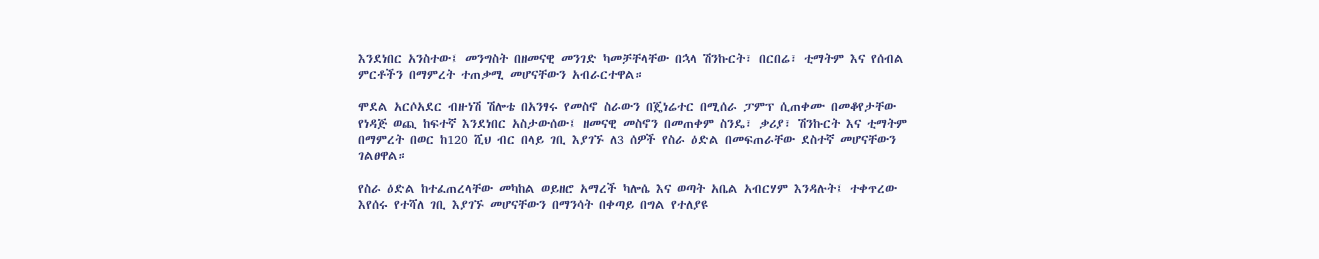እንደነበር አንስተው፤ መንግስት በዘመናዊ መንገድ ካመቻቸላቸው በኋላ ሽንኩርት፣ በርበሬ፣ ቲማትም እና የሰብል ምርቶችን በማምረት ተጠቃሚ መሆናቸውን አብራርተዋል።

ሞደል አርሶአደር ብዙነሽ ሽሎቴ በአንፃሩ የመስኖ ስራውን በጄነሬተር በሚሰራ ፓምፕ ሲጠቀሙ በመቆየታቸው የነዳጅ ወጪ ከፍተኛ እንደነበር አስታውሰው፤ ዘመናዊ መስኖን በመጠቀም ስንዴ፣ ቃሪያ፣ ሽንኩርት እና ቲማትም በማምረት በወር ከ120 ሺህ ብር በላይ ገቢ እያገኙ ለ3 ሰዎች የስራ ዕድል በመፍጠራቸው ደስተኛ መሆናቸውን ገልፀዋል።

የስራ ዕድል ከተፈጠረላቸው መካከል ወይዘሮ አማረች ካሎሴ እና ወጣት አቤል አብርሃም እንዳሉት፤ ተቀጥረው እየሰሩ የተሻለ ገቢ እያገኙ መሆናቸውን በማንሳት በቀጣይ በግል የተለያዩ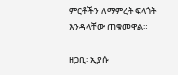ምርቶችን ለማምረት ፍላጎት እንዳላቸው ጠቁመዋል።

ዘጋቢ፡ ኢያሱ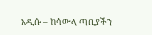አዲሱ – ከሳውላ ጣቢያችን